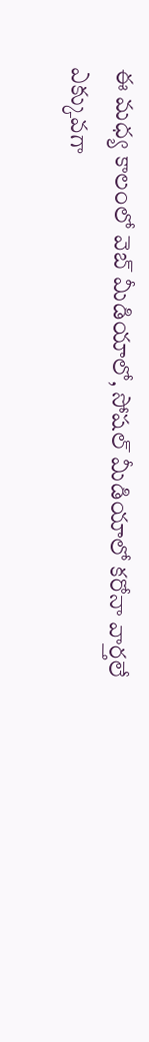ఈ మధ్య కాలంలో వెబ్ మీడియాలో, సోషల్ మీడియాలో కరోనా వార్తలే ఎక్కువగా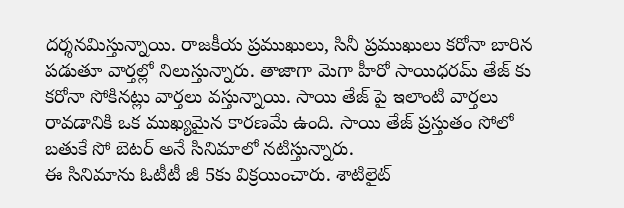దర్శనమిస్తున్నాయి. రాజకీయ ప్రముఖులు, సినీ ప్రముఖులు కరోనా బారిన పడుతూ వార్తల్లో నిలుస్తున్నారు. తాజాగా మెగా హీరో సాయిధరమ్ తేజ్ కు కరోనా సోకినట్లు వార్తలు వస్తున్నాయి. సాయి తేజ్ పై ఇలాంటి వార్తలు రావడానికి ఒక ముఖ్యమైన కారణమే ఉంది. సాయి తేజ్ ప్రస్తుతం సోలో బతుకే సో బెటర్ అనే సినిమాలో నటిస్తున్నారు.
ఈ సినిమాను ఓటీటీ జీ 5కు విక్రయించారు. శాటిలైట్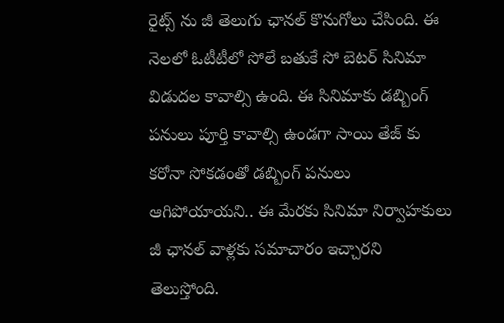రైట్స్ ను జీ తెలుగు ఛానల్ కొనుగోలు చేసింది. ఈ నెలలో ఓటీటీలో సోలే బతుకే సో బెటర్ సినిమా విడుదల కావాల్సి ఉంది. ఈ సినిమాకు డబ్బింగ్ పనులు పూర్తి కావాల్సి ఉండగా సాయి తేజ్ కు కరోనా సోకడంతో డబ్బింగ్ పనులు ఆగిపోయాయని.. ఈ మేరకు సినిమా నిర్వాహకులు జీ ఛానల్ వాళ్లకు సమాచారం ఇచ్చారని తెలుస్తోంది.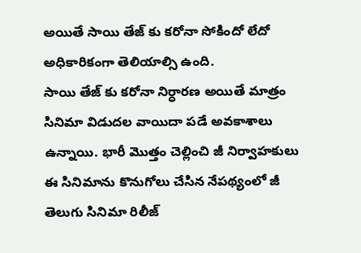అయితే సాయి తేజ్ కు కరోనా సోకిందో లేదో అధికారికంగా తెలియాల్సి ఉంది.
సాయి తేజ్ కు కరోనా నిర్ధారణ అయితే మాత్రం సినిమా విడుదల వాయిదా పడే అవకాశాలు ఉన్నాయి. భారీ మొత్తం చెల్లించి జీ నిర్వాహకులు ఈ సినిమాను కొనుగోలు చేసిన నేపథ్యంలో జీ తెలుగు సినిమా రిలీజ్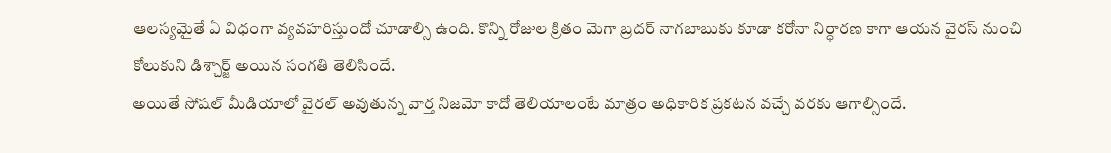ఆలస్యమైతే ఏ విధంగా వ్యవహరిస్తుందో చూడాల్సి ఉంది. కొన్ని రోజుల క్రితం మెగా బ్రదర్ నాగబాబుకు కూడా కరోనా నిర్ధారణ కాగా ఆయన వైరస్ నుంచి కోలుకుని డిశ్చార్జ్ అయిన సంగతి తెలిసిందే.
అయితే సోషల్ మీడియాలో వైరల్ అవుతున్న వార్త నిజమో కాదో తెలియాలంటే మాత్రం అధికారిక ప్రకటన వచ్చే వరకు ఆగాల్సిందే.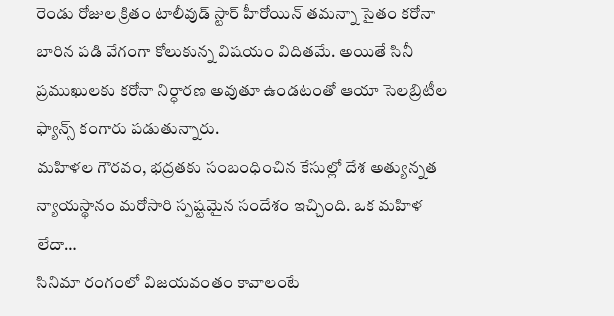రెండు రోజుల క్రితం టాలీవుడ్ స్టార్ హీరోయిన్ తమన్నా సైతం కరోనా బారిన పడి వేగంగా కోలుకున్న విషయం విదితమే. అయితే సినీ ప్రముఖులకు కరోనా నిర్ధారణ అవుతూ ఉండటంతో ఆయా సెలబ్రిటీల ఫ్యాన్స్ కంగారు పడుతున్నారు.
మహిళల గౌరవం, భద్రతకు సంబంధించిన కేసుల్లో దేశ అత్యున్నత న్యాయస్థానం మరోసారి స్పష్టమైన సందేశం ఇచ్చింది. ఒక మహిళ లేదా…
సినిమా రంగంలో విజయవంతం కావాలంటే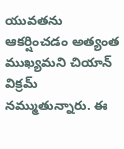యువతను ఆకర్షించడం అత్యంత ముఖ్యమని చియాన్ విక్రమ్ నమ్ముతున్నారు. ఈ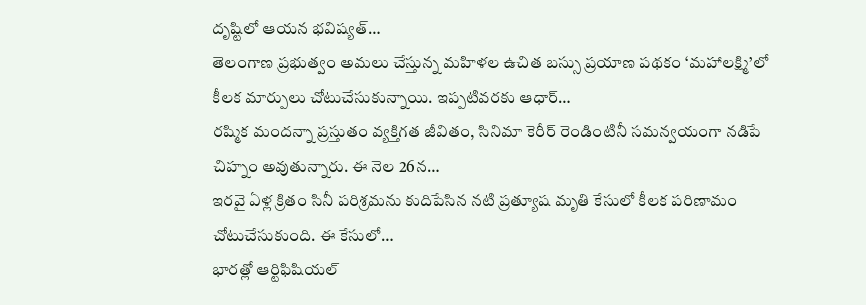దృష్టిలో ఆయన భవిష్యత్…
తెలంగాణ ప్రభుత్వం అమలు చేస్తున్న మహిళల ఉచిత బస్సు ప్రయాణ పథకం ‘మహాలక్ష్మి’లో కీలక మార్పులు చోటుచేసుకున్నాయి. ఇప్పటివరకు ఆధార్…
రష్మిక మందన్నా ప్రస్తుతం వ్యక్తిగత జీవితం, సినిమా కెరీర్ రెండింటినీ సమన్వయంగా నడిపే చిహ్నం అవుతున్నారు. ఈ నెల 26న…
ఇరవై ఏళ్ల క్రితం సినీ పరిశ్రమను కుదిపేసిన నటి ప్రత్యూష మృతి కేసులో కీలక పరిణామం చోటుచేసుకుంది. ఈ కేసులో…
భారత్లో ఆర్టిఫిషియల్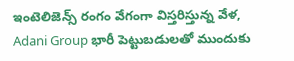ఇంటెలిజెన్స్ రంగం వేగంగా విస్తరిస్తున్న వేళ, Adani Group భారీ పెట్టుబడులతో ముందుకు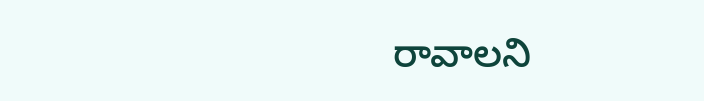రావాలని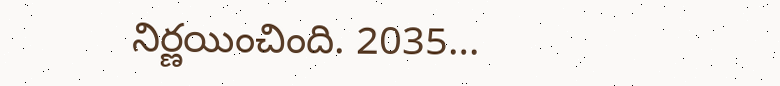నిర్ణయించింది. 2035…